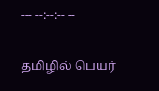--- --:--:-- --

தமிழில் பெயர்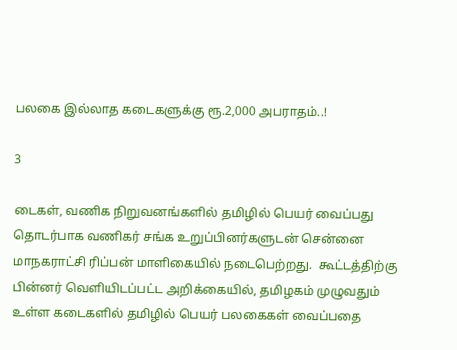பலகை இல்லாத கடைகளுக்கு ரூ.2,000 அபராதம்..!

3

டைகள், வணிக நிறுவனங்களில் தமிழில் பெயர் வைப்பது தொடர்பாக வணிகர் சங்க உறுப்பினர்களுடன் சென்னை மாநகராட்சி ரிப்பன் மாளிகையில் நடைபெற்றது.  கூட்டத்திற்கு பின்னர் வெளியிடப்பட்ட அறிக்கையில், தமிழகம் முழுவதும் உள்ள கடைகளில் தமிழில் பெயர் பலகைகள் வைப்பதை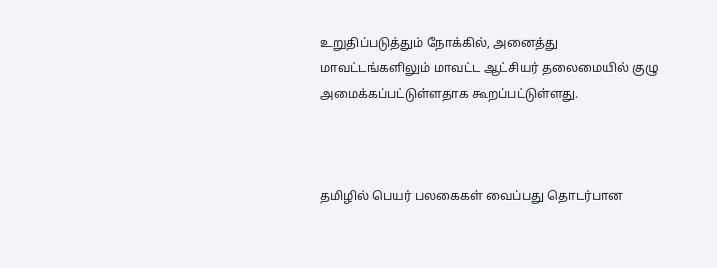உறுதிப்படுத்தும் நோக்கில், அனைத்து மாவட்டங்களிலும் மாவட்ட ஆட்சியர் தலைமையில் குழு அமைக்கப்பட்டுள்ளதாக கூறப்பட்டுள்ளது.



தமிழில் பெயர் பலகைகள் வைப்பது தொடர்பான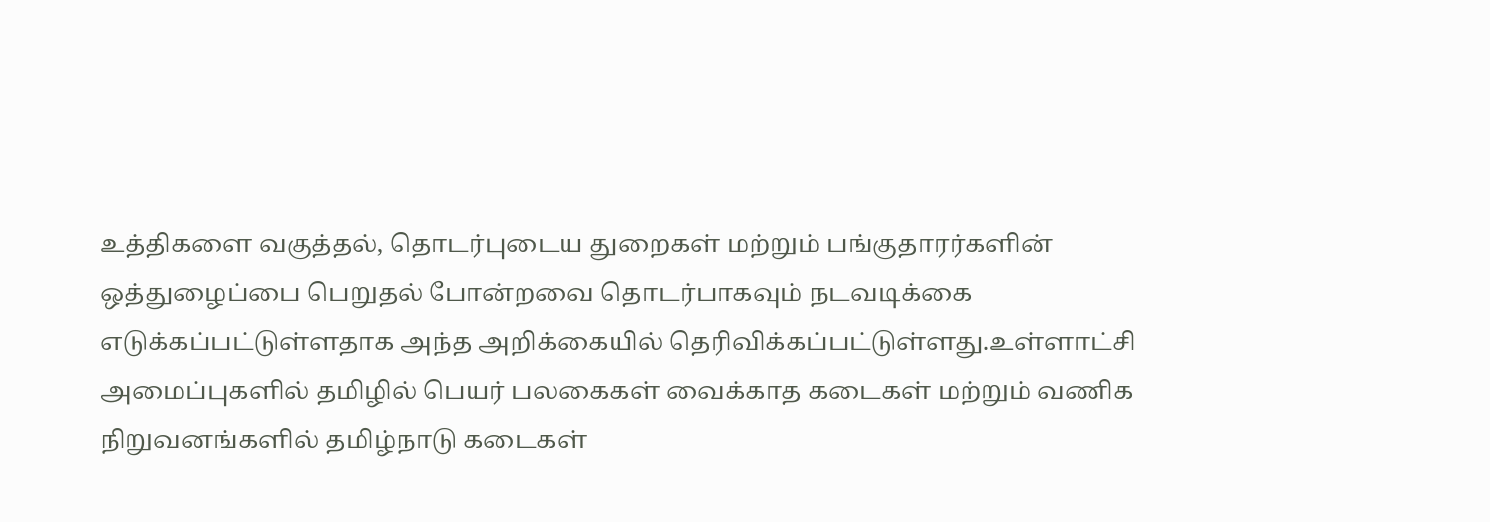உத்திகளை வகுத்தல், தொடர்புடைய துறைகள் மற்றும் பங்குதாரர்களின் ஒத்துழைப்பை பெறுதல் போன்றவை தொடர்பாகவும் நடவடிக்கை எடுக்கப்பட்டுள்ளதாக அந்த அறிக்கையில் தெரிவிக்கப்பட்டுள்ளது.உள்ளாட்சி அமைப்புகளில் தமிழில் பெயர் பலகைகள் வைக்காத கடைகள் மற்றும் வணிக நிறுவனங்களில் தமிழ்நாடு கடைகள்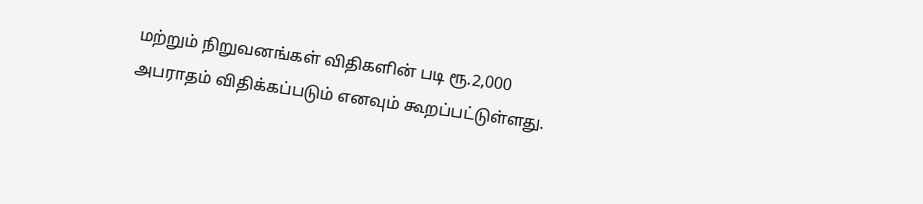மற்றும் நிறுவனங்கள் விதிகளின் படி ரூ.2,000 அபராதம் விதிக்கப்படும் எனவும் கூறப்பட்டுள்ளது.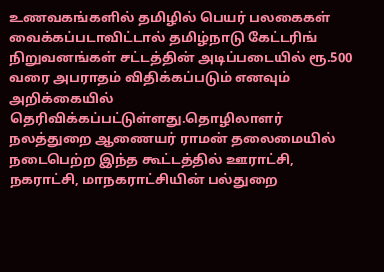உணவகங்களில் தமிழில் பெயர் பலகைகள் வைக்கப்படாவிட்டால் தமிழ்நாடு கேட்டரிங் நிறுவனங்கள் சட்டத்தின் அடிப்படையில் ரூ.500 வரை அபராதம் விதிக்கப்படும் எனவும் அறிக்கையில் தெரிவிக்கப்பட்டுள்ளது.தொழிலாளர் நலத்துறை ஆணையர் ராமன் தலைமையில் நடைபெற்ற இந்த கூட்டத்தில் ஊராட்சி, நகராட்சி, மாநகராட்சியின் பல்துறை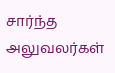சார்ந்த அலுவலர்கள்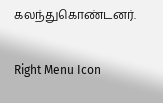கலந்துகொண்டனர்.

Right Menu Icon